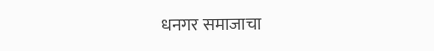धनगर समाजाचा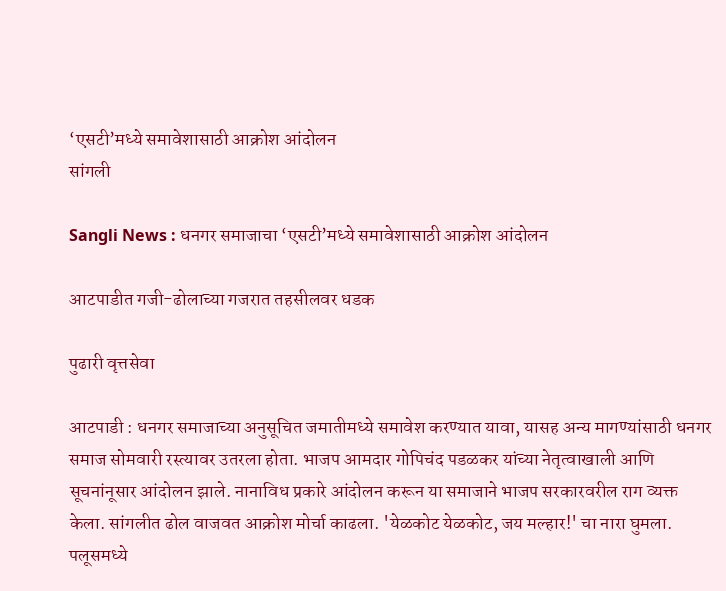‘एसटी’मध्ये समावेशासाठी आक्रोश आंदोलन
सांगली

Sangli News : धनगर समाजाचा ‘एसटी’मध्ये समावेशासाठी आक्रोश आंदोलन

आटपाडीत गजी-ढोलाच्या गजरात तहसीलवर धडक

पुढारी वृत्तसेवा

आटपाडी : धनगर समाजाच्या अनुसूचित जमातीमध्ये समावेश करण्यात यावा, यासह अन्य मागण्यांसाठी धनगर समाज सोमवारी रस्त्यावर उतरला होता. भाजप आमदार गोपिचंद पडळकर यांच्या नेतृत्वाखाली आणि सूचनांनूसार आंदोलन झाले. नानाविध प्रकारे आंदोलन करून या समाजाने भाजप सरकारवरील राग व्यक्त केला. सांगलीत ढोल वाजवत आक्रोश मोर्चा काढला. 'येळकोट येळकोट, जय मल्हार!' चा नारा घुमला. पलूसमध्ये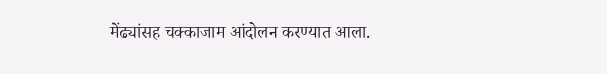मेंढ्यांसह चक्काजाम आंदोलन करण्यात आला.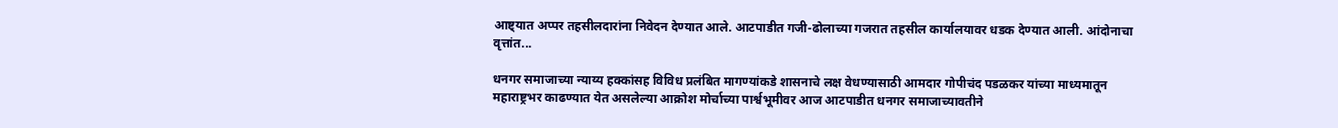आष्ट्यात अप्पर तहसीलदारांना निवेदन देण्यात आले. आटपाडीत गजी-ढोलाच्या गजरात तहसील कार्यालयावर धडक देण्यात आली. आंदोनाचा वृत्तांत...

धनगर समाजाच्या न्याय्य हक्कांसह विविध प्रलंबित मागण्यांकडे शासनाचे लक्ष वेधण्यासाठी आमदार गोपीचंद पडळकर यांच्या माध्यमातून महाराष्ट्रभर काढण्यात येत असलेल्या आक्रोश मोर्चाच्या पार्श्वभूमीवर आज आटपाडीत धनगर समाजाच्यावतीने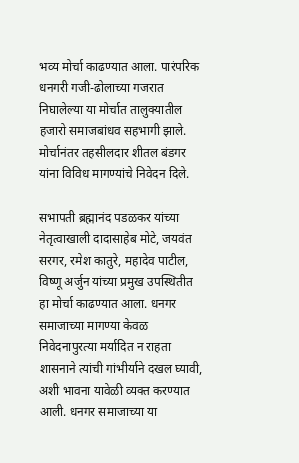भव्य मोर्चा काढण्यात आला. पारंपरिक धनगरी गजी-ढोलाच्या गजरात निघालेल्या या मोर्चात तालुक्यातील हजारो समाजबांधव सहभागी झाले. मोर्चानंतर तहसीलदार शीतल बंडगर यांना विविध मागण्यांचे निवेदन दिले.

सभापती ब्रह्मानंद पडळकर यांच्या नेतृत्वाखाली दादासाहेब मोटे, जयवंत सरगर, रमेश कातुरे, महादेव पाटील, विष्णू अर्जुन यांच्या प्रमुख उपस्थितीत हा मोर्चा काढण्यात आला. धनगर समाजाच्या मागण्या केवळ निवेदनापुरत्या मर्यादित न राहता शासनाने त्यांची गांभीर्याने दखल घ्यावी, अशी भावना यावेळी व्यक्त करण्यात आली. धनगर समाजाच्या या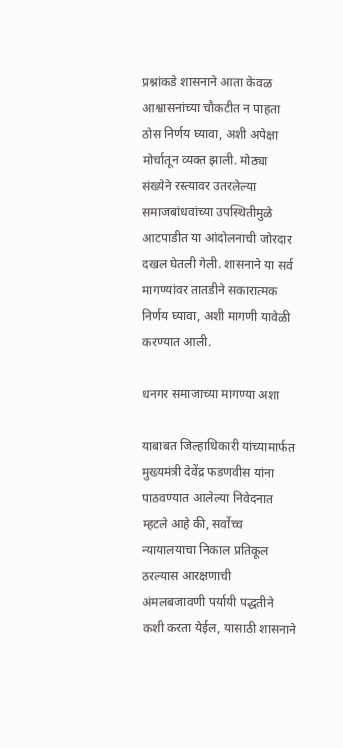प्रश्नांकडे शासनाने आता केवळ आश्वासनांच्या चौकटीत न पाहता ठोस निर्णय घ्यावा, अशी अपेक्षा मोर्चातून व्यक्त झाली. मोठ्या संख्येने रस्त्यावर उतरलेल्या समाजबांधवांच्या उपस्थितीमुळे आटपाडीत या आंदोलनाची जोरदार दखल घेतली गेली. शासनाने या सर्व मागण्यांवर तातडीने सकारात्मक निर्णय घ्यावा, अशी मागणी यावेळी करण्यात आली.

धनगर समाजाच्या मागण्या अशा

याबाबत जिल्हाधिकारी यांच्यामार्फत मुख्यमंत्री देवेंद्र फडणवीस यांना पाठवण्यात आलेल्या निवेदनात म्हटले आहे की, सर्वोच्च न्यायालयाचा निकाल प्रतिकूल ठरल्यास आरक्षणाची अंमलबजावणी पर्यायी पद्धतीने कशी करता येईल, यासाठी शासनाने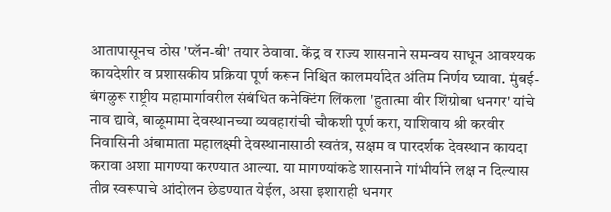आतापासूनच ठोस 'प्लॅन-बी' तयार ठेवावा. केंद्र व राज्य शासनाने समन्वय साधून आवश्यक कायदेशीर व प्रशासकीय प्रक्रिया पूर्ण करून निश्चित कालमर्यादेत अंतिम निर्णय घ्यावा. मुंबई-बंगळुरू राष्ट्रीय महामार्गावरील संबंधित कनेक्टिंग लिंकला 'हुतात्मा वीर शिंग्रोबा धनगर' यांचे नाव द्यावे, बाळूमामा देवस्थानच्या व्यवहारांची चौकशी पूर्ण करा, याशिवाय श्री करवीर निवासिनी अंबामाता महालक्ष्मी देवस्थानासाठी स्वतंत्र, सक्षम व पारदर्शक देवस्थान कायदा करावा अशा मागण्या करण्यात आल्या. या मागण्यांकडे शासनाने गांभीर्याने लक्ष न दिल्यास तीव्र स्वरूपाचे आंदोलन छेडण्यात येईल, असा इशाराही धनगर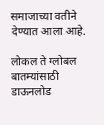समाजाच्या वतीने देण्यात आला आहे.

लोकल ते ग्लोबल बातम्यांसाठी डाऊनलोड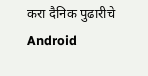करा दैनिक पुढारीचे Android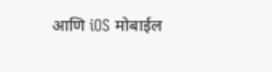आणि iOS मोबाईल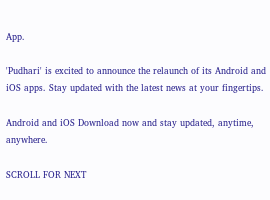App.

'Pudhari' is excited to announce the relaunch of its Android and iOS apps. Stay updated with the latest news at your fingertips.

Android and iOS Download now and stay updated, anytime, anywhere.

SCROLL FOR NEXT